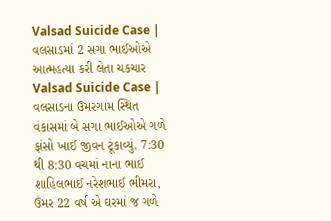Valsad Suicide Case | વલસાડમાં 2 સગા ભાઈઓએ આત્મહત્યા કરી લેતા ચકચાર
Valsad Suicide Case | વલસાડના ઉમરગામ સ્થિત વંકાસમાં બે સગા ભાઈઓએ ગળે ફાંસો ખાઈ જીવન ટૂંકાવ્યું. 7:30 થી 8:30 વચમાં નાના ભાઈ શાહિલભાઈ નરેશભાઈ ભીમરા, ઉંમર 22 વર્ષ એ ઘરમાં જ ગળે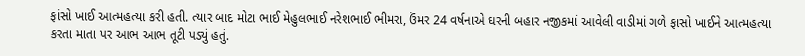ફાંસો ખાઈ આત્મહત્યા કરી હતી. ત્યાર બાદ મોટા ભાઈ મેહુલભાઈ નરેશભાઈ ભીમરા, ઉંમર 24 વર્ષનાએ ઘરની બહાર નજીકમાં આવેલી વાડીમાં ગળે ફાસો ખાઈને આત્મહત્યા કરતા માતા પર આભ આભ તૂટી પડ્યું હતું.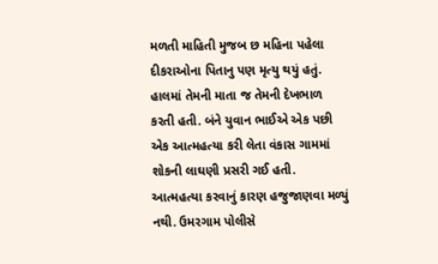મળતી માહિતી મુજબ છ મહિના પહેલા દીકરાઓના પિતાનુ પણ મૃત્યુ થયું હતું. હાલમાં તેમની માતા જ તેમની દેખભાળ કરતી હતી. બંને યુવાન ભાઈએ એક પછી એક આત્મહત્યા કરી લેતા વંકાસ ગામમાં શોકની લાઘણી પ્રસરી ગઈ હતી. આત્મહત્યા કરવાનું કારણ હજુજાણવા મળ્યું નથી. ઉમરગામ પોલીસે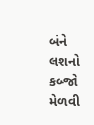બંને લશનો કબ્જો મેળવી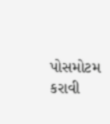પોસમોટમ કરાવી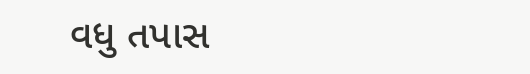વધુ તપાસ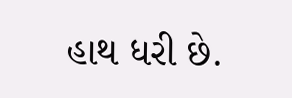હાથ ધરી છે.